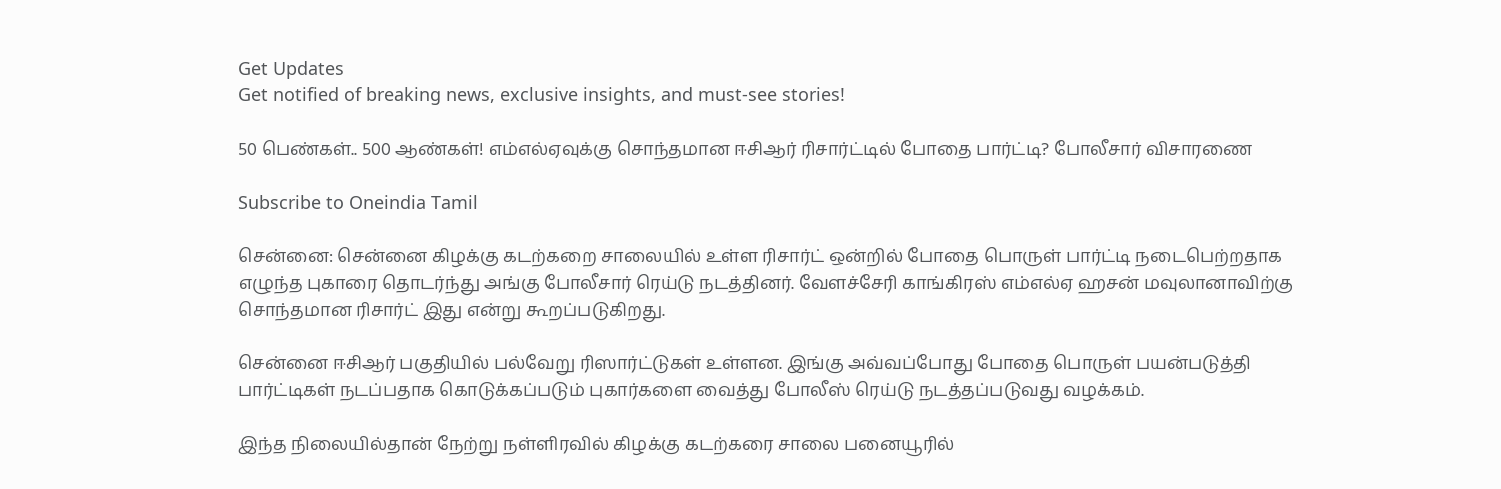Get Updates
Get notified of breaking news, exclusive insights, and must-see stories!

50 பெண்கள்.. 500 ஆண்கள்! எம்எல்ஏவுக்கு சொந்தமான ஈசிஆர் ரிசார்ட்டில் போதை பார்ட்டி? போலீசார் விசாரணை

Subscribe to Oneindia Tamil

சென்னை: சென்னை கிழக்கு கடற்கறை சாலையில் உள்ள ரிசார்ட் ஒன்றில் போதை பொருள் பார்ட்டி நடைபெற்றதாக எழுந்த புகாரை தொடர்ந்து அங்கு போலீசார் ரெய்டு நடத்தினர். வேளச்சேரி காங்கிரஸ் எம்எல்ஏ ஹசன் மவுலானாவிற்கு சொந்தமான ரிசார்ட் இது என்று கூறப்படுகிறது.

சென்னை ஈசிஆர் பகுதியில் பல்வேறு ரிஸார்ட்டுகள் உள்ளன. இங்கு அவ்வப்போது போதை பொருள் பயன்படுத்தி பார்ட்டிகள் நடப்பதாக கொடுக்கப்படும் புகார்களை வைத்து போலீஸ் ரெய்டு நடத்தப்படுவது வழக்கம்.

இந்த நிலையில்தான் நேற்று நள்ளிரவில் கிழக்கு கடற்கரை சாலை பனையூரில்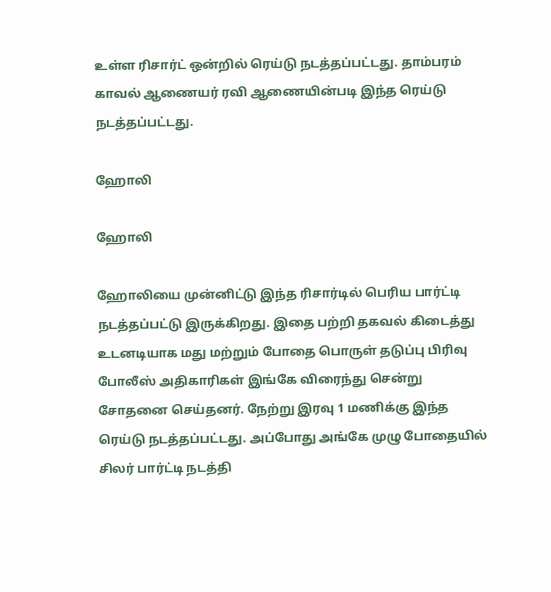உள்ள ரிசார்ட் ஒன்றில் ரெய்டு நடத்தப்பட்டது. தாம்பரம் காவல் ஆணையர் ரவி ஆணையின்படி இந்த ரெய்டு நடத்தப்பட்டது.

ஹோலி

ஹோலி

ஹோலியை முன்னிட்டு இந்த ரிசார்டில் பெரிய பார்ட்டி நடத்தப்பட்டு இருக்கிறது. இதை பற்றி தகவல் கிடைத்து உடனடியாக மது மற்றும் போதை பொருள் தடுப்பு பிரிவு போலீஸ் அதிகாரிகள் இங்கே விரைந்து சென்று சோதனை செய்தனர். நேற்று இரவு 1 மணிக்கு இந்த ரெய்டு நடத்தப்பட்டது. அப்போது அங்கே முழு போதையில் சிலர் பார்ட்டி நடத்தி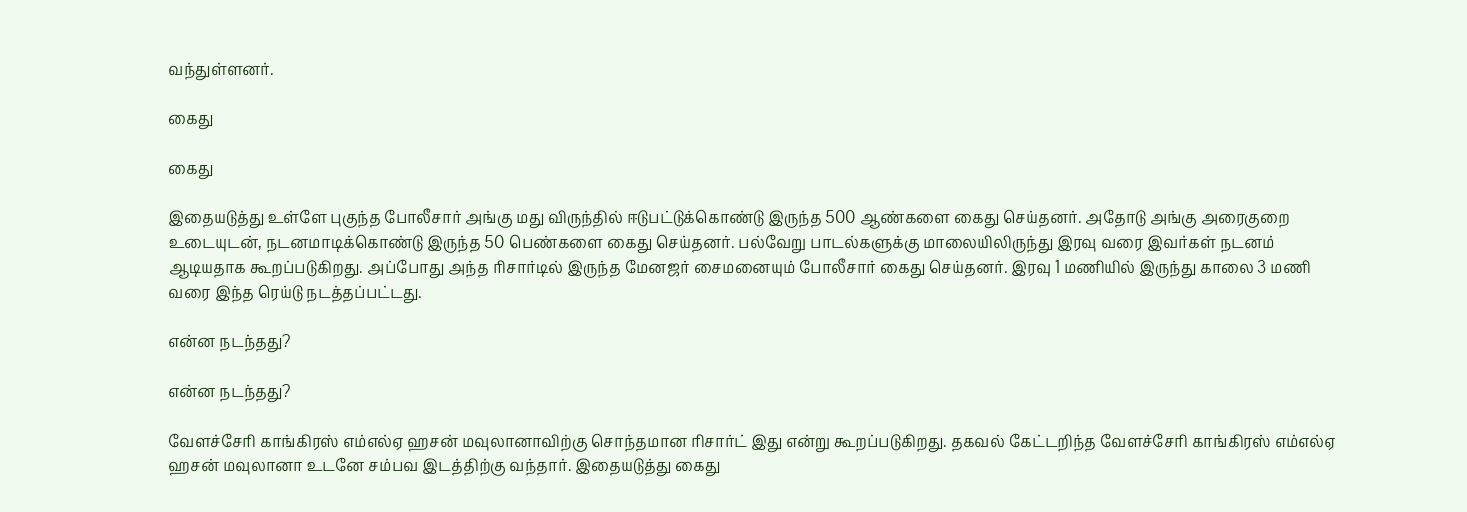வந்துள்ளனர்.

கைது

கைது

இதையடுத்து உள்ளே புகுந்த போலீசார் அங்கு மது விருந்தில் ஈடுபட்டுக்கொண்டு இருந்த 500 ஆண்களை கைது செய்தனர். அதோடு அங்கு அரைகுறை உடையுடன், நடனமாடிக்கொண்டு இருந்த 50 பெண்களை கைது செய்தனர். பல்வேறு பாடல்களுக்கு மாலையிலிருந்து இரவு வரை இவர்கள் நடனம் ஆடியதாக கூறப்படுகிறது. அப்போது அந்த ரிசார்டில் இருந்த மேனஜர் சைமனையும் போலீசார் கைது செய்தனர். இரவு 1 மணியில் இருந்து காலை 3 மணி வரை இந்த ரெய்டு நடத்தப்பட்டது.

என்ன நடந்தது?

என்ன நடந்தது?

வேளச்சேரி காங்கிரஸ் எம்எல்ஏ ஹசன் மவுலானாவிற்கு சொந்தமான ரிசார்ட் இது என்று கூறப்படுகிறது. தகவல் கேட்டறிந்த வேளச்சேரி காங்கிரஸ் எம்எல்ஏ ஹசன் மவுலானா உடனே சம்பவ இடத்திற்கு வந்தார். இதையடுத்து கைது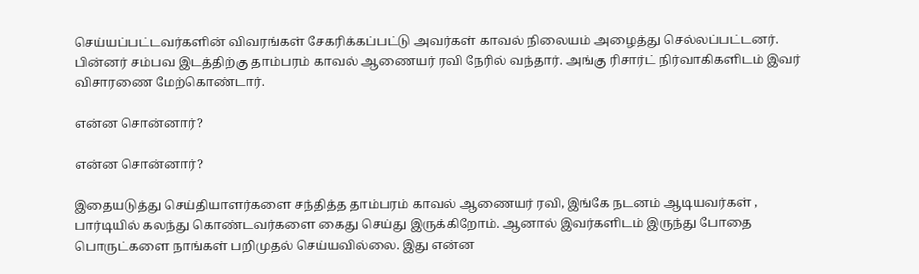செய்யப்பட்டவர்களின் விவரங்கள் சேகரிக்கப்பட்டு அவர்கள் காவல் நிலையம் அழைத்து செல்லப்பட்டனர். பின்னர் சம்பவ இடத்திற்கு தாம்பரம் காவல் ஆணையர் ரவி நேரில் வந்தார். அங்கு ரிசார்ட் நிர்வாகிகளிடம் இவர் விசாரணை மேற்கொண்டார்.

என்ன சொன்னார்?

என்ன சொன்னார்?

இதையடுத்து செய்தியாளர்களை சந்தித்த தாம்பரம் காவல் ஆணையர் ரவி, இங்கே நடனம் ஆடியவர்கள் , பார்டியில் கலந்து கொண்டவர்களை கைது செய்து இருக்கிறோம். ஆனால் இவர்களிடம் இருந்து போதை பொருட்களை நாங்கள் பறிமுதல் செய்யவில்லை. இது என்ன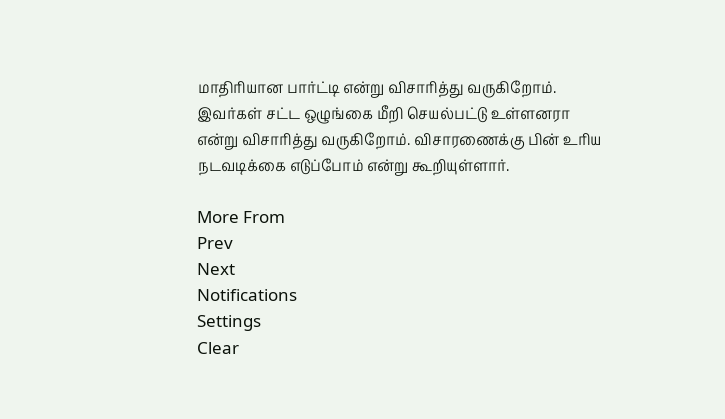மாதிரியான பார்ட்டி என்று விசாரித்து வருகிறோம். இவர்கள் சட்ட ஒழுங்கை மீறி செயல்பட்டு உள்ளனரா என்று விசாரித்து வருகிறோம். விசாரணைக்கு பின் உரிய நடவடிக்கை எடுப்போம் என்று கூறியுள்ளார்.

More From
Prev
Next
Notifications
Settings
Clear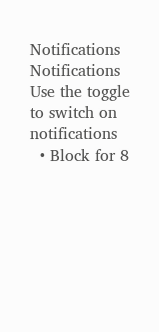Notifications
Notifications
Use the toggle to switch on notifications
  • Block for 8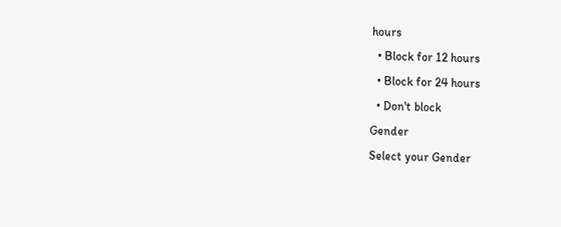hours
  • Block for 12 hours
  • Block for 24 hours
  • Don't block
Gender
Select your Gender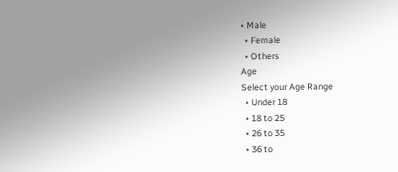• Male
  • Female
  • Others
Age
Select your Age Range
  • Under 18
  • 18 to 25
  • 26 to 35
  • 36 to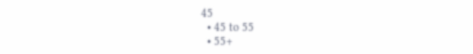45
  • 45 to 55
  • 55+